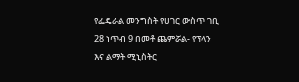የፌዴራል መንግስት የሀገር ውስጥ ገቢ 28 ነጥብ 9 በመቶ ጨምሯል- የፕላን እና ልማት ሚኒስትር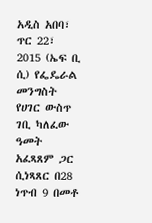አዲስ አበባ፣ ጥር 22፣ 2015 (ኤፍ ቢ ሲ) የፌዴራል መንግስት የሀገር ውስጥ ገቢ ካለፈው ዓመት አፈጻጸም ጋር ሲነጻጸር በ28 ነጥብ 9 በመቶ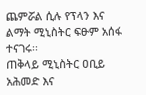ጨምሯል ሲሉ የፕላን እና ልማት ሚኒስትር ፍፁም አሰፋ ተናገሩ፡፡
ጠቅላይ ሚኒስትር ዐቢይ አሕመድ እና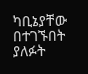ካቢኔያቸው በተገኙበት ያለፉት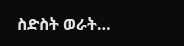ስድስት ወራት…